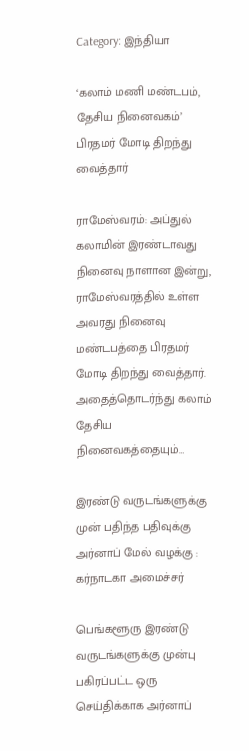Category: இந்தியா

‘கலாம் மணி மண்டபம், தேசிய நினைவகம்’ பிரதமர் மோடி திறந்து வைத்தார்

ராமேஸ்வரம்: அப்துல் கலாமின் இரண்டாவது நினைவு நாளான இன்று, ராமேஸ்வரத்தில் உள்ள அவரது நினைவு மண்டபத்தை பிரதமர் மோடி திறந்து வைத்தார். அதைத்தொடர்ந்து கலாம் தேசிய நினைவகத்தையும்…

இரண்டு வருடங்களுக்கு முன் பதிந்த பதிவுக்கு அர்னாப் மேல் வழக்கு : கர்நாடகா அமைச்சர்

பெங்களூரு இரண்டு வருடங்களுக்கு முன்பு பகிரப்பட்ட ஒரு செய்திக்காக அர்னாப்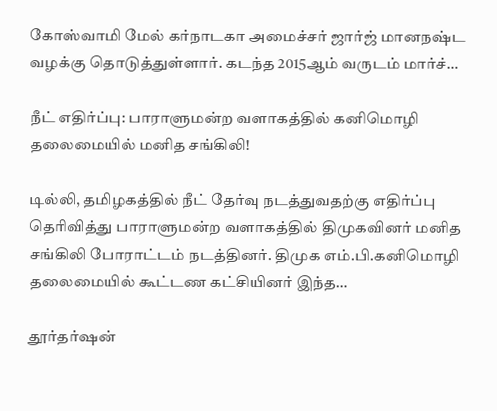கோஸ்வாமி மேல் கர்நாடகா அமைச்சர் ஜார்ஜ் மானநஷ்ட வழக்கு தொடுத்துள்ளார். கடந்த 2015ஆம் வருடம் மார்ச்…

நீட் எதிர்ப்பு: பாராளுமன்ற வளாகத்தில் கனிமொழி தலைமையில் மனித சங்கிலி!

டில்லி, தமிழகத்தில் நீட் தேர்வு நடத்துவதற்கு எதிர்ப்பு தெரிவித்து பாராளுமன்ற வளாகத்தில் திமுகவினர் மனித சங்கிலி போராட்டம் நடத்தினர். திமுக எம்.பி.கனிமொழி தலைமையில் கூட்டண கட்சியினர் இந்த…

தூர்தர்ஷன்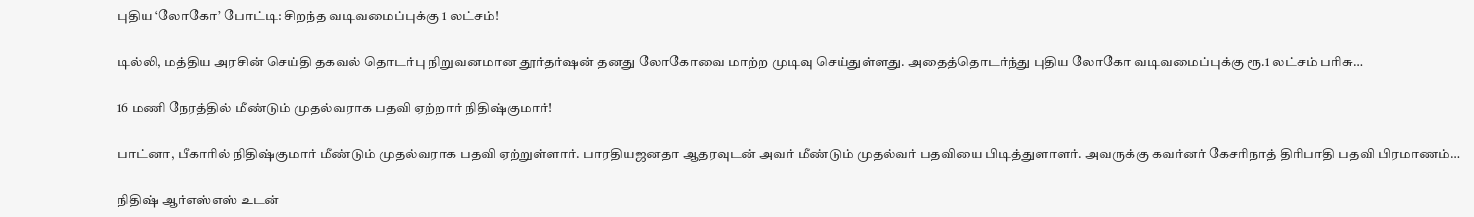புதிய ‘லோகோ’ போட்டி: சிறந்த வடிவமைப்புக்கு 1 லட்சம்!

டில்லி, மத்திய அரசின் செய்தி தகவல் தொடர்பு நிறுவனமான தூர்தர்ஷன் தனது லோகோவை மாற்ற முடிவு செய்துள்ளது. அதைத்தொடர்ந்து புதிய லோகோ வடிவமைப்புக்கு ரூ.1 லட்சம் பரிசு…

16 மணி நேரத்தில் மீண்டும் முதல்வராக பதவி ஏற்றார் நிதிஷ்குமார்!

பாட்னா, பீகாரில் நிதிஷ்குமார் மீண்டும் முதல்வராக பதவி ஏற்றுள்ளார். பாரதியஜனதா ஆதரவுடன் அவர் மீண்டும் முதல்வர் பதவியை பிடித்துளாளர். அவருக்கு கவர்னர் கேசரிநாத் திரிபாதி பதவி பிரமாணம்…

நிதிஷ் ஆர்எஸ்எஸ் உடன்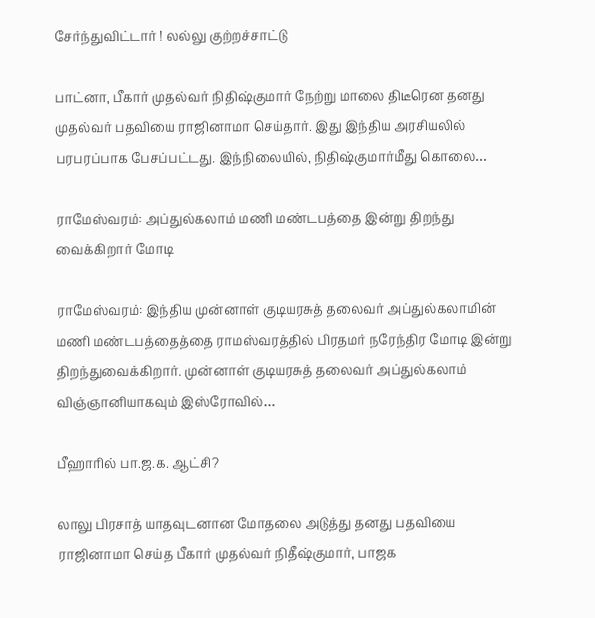சேர்ந்துவிட்டார் ! லல்லு குற்றச்சாட்டு

பாட்னா, பீகார் முதல்வர் நிதிஷ்குமார் நேற்று மாலை திடீரென தனது முதல்வர் பதவியை ராஜினாமா செய்தார். இது இந்திய அரசியலில் பரபரப்பாக பேசப்பட்டது. இந்நிலையில், நிதிஷ்குமார்மீது கொலை…

ராமேஸ்வரம்: அப்துல்கலாம் மணி மண்டபத்தை இன்று திறந்து வைக்கிறார் மோடி

ராமேஸ்வரம்: இந்திய முன்னாள் குடியரசுத் தலைவர் அப்துல்கலாமின் மணி மண்டபத்தைத்தை ராமஸ்வரத்தில் பிரதமர் நரேந்திர மோடி இன்று திறந்துவைக்கிறார். முன்னாள் குடியரசுத் தலைவர் அப்துல்கலாம் விஞ்ஞானியாகவும் இஸ்ரோவில்…

பீஹாரில் பா.ஜ.க. ஆட்சி?

லாலு பிரசாத் யாதவுடனான மோதலை அடுத்து தனது பதவியை ராஜினாமா செய்த பீகார் முதல்வர் நிதீஷ்குமார், பாஜக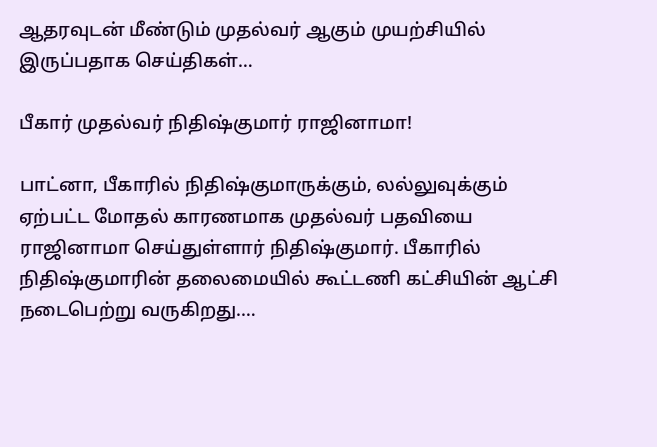ஆதரவுடன் மீண்டும் முதல்வர் ஆகும் முயற்சியில் இருப்பதாக செய்திகள்…

பீகார் முதல்வர் நிதிஷ்குமார் ராஜினாமா!

பாட்னா, பீகாரில் நிதிஷ்குமாருக்கும், லல்லுவுக்கும் ஏற்பட்ட மோதல் காரணமாக முதல்வர் பதவியை ராஜினாமா செய்துள்ளார் நிதிஷ்குமார். பீகாரில் நிதிஷ்குமாரின் தலைமையில் கூட்டணி கட்சியின் ஆட்சி நடைபெற்று வருகிறது.…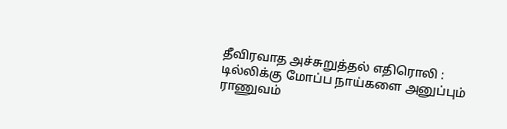தீவிரவாத அச்சுறுத்தல் எதிரொலி : டில்லிக்கு மோப்ப நாய்களை அனுப்பும் ராணுவம்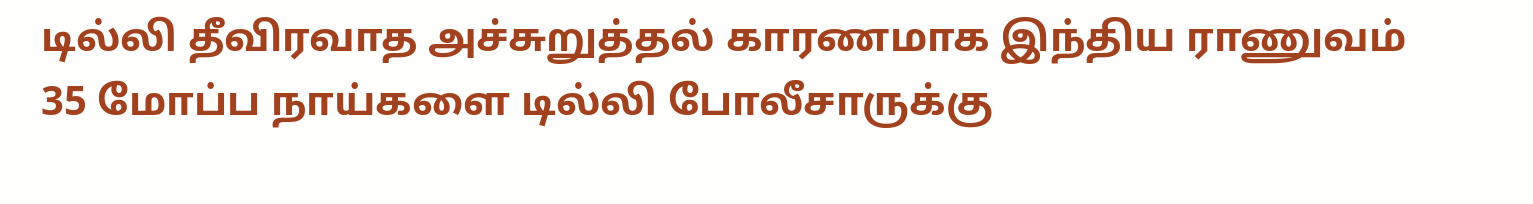டில்லி தீவிரவாத அச்சுறுத்தல் காரணமாக இந்திய ராணுவம் 35 மோப்ப நாய்களை டில்லி போலீசாருக்கு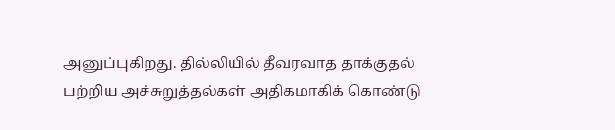அனுப்புகிறது. தில்லியில் தீவரவாத தாக்குதல் பற்றிய அச்சுறுத்தல்கள் அதிகமாகிக் கொண்டு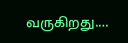வருகிறது.…